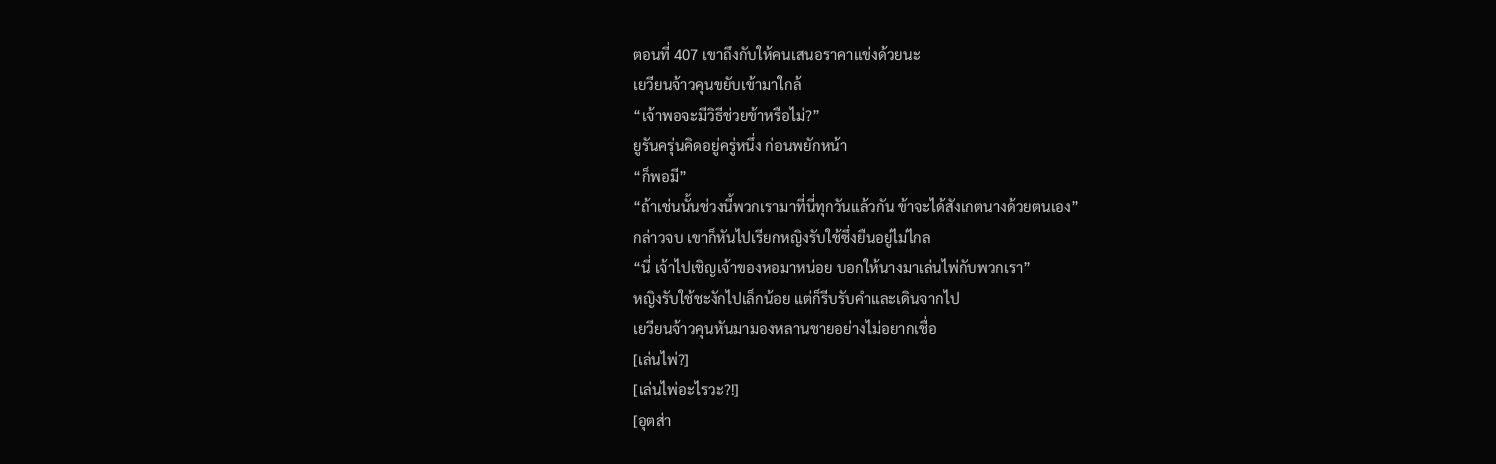ตอนที่ 407 เขาถึงกับให้คนเสนอราคาแข่งด้วยนะ
เยวียนจ้าวคุนขยับเข้ามาใกล้
“เจ้าพอจะมีวิธีช่วยข้าหรือไม่?”
ยูรันครุ่นคิดอยู่ครู่หนึ่ง ก่อนพยักหน้า
“ก็พอมี”
“ถ้าเช่นนั้นช่วงนี้พวกเรามาที่นี่ทุกวันแล้วกัน ข้าจะได้สังเกตนางด้วยตนเอง”
กล่าวจบ เขาก็หันไปเรียกหญิงรับใช้ซึ่งยืนอยู่ไม่ไกล
“นี่ เจ้าไปเชิญเจ้าของหอมาหน่อย บอกให้นางมาเล่นไพ่กับพวกเรา”
หญิงรับใช้ชะงักไปเล็กน้อย แต่ก็รีบรับคำและเดินจากไป
เยวียนจ้าวคุนหันมามองหลานชายอย่างไม่อยากเชื่อ
[เล่นไพ่?]
[เล่นไพ่อะไรวะ?!]
[อุตส่า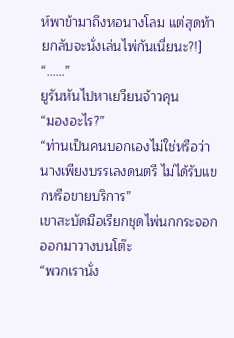ห์พาข้ามาถึงหอนางโลม แต่สุดท้ายกลับจะนั่งเล่นไพ่กันเนี่ยนะ?!]
“……”
ยูรันหันไปหาเยวียนจ้าวคุน
“มองอะไร?”
“ท่านเป็นคนบอกเองไม่ใช่หรือว่านางเพียงบรรเลงดนตรี ไม่ได้รับแขกหรือขายบริการ”
เขาสะบัดมือเรียกชุดไพ่นกกระจอกออกมาวางบนโต๊ะ
“พวกเรานั่ง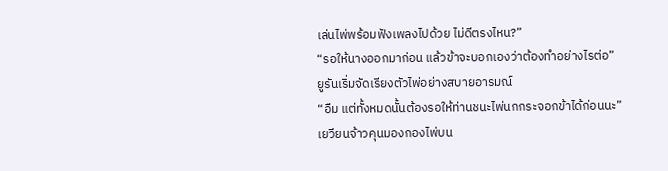เล่นไพ่พร้อมฟังเพลงไปด้วย ไม่ดีตรงไหน?”
“รอให้นางออกมาก่อน แล้วข้าจะบอกเองว่าต้องทำอย่างไรต่อ”
ยูรันเริ่มจัดเรียงตัวไพ่อย่างสบายอารมณ์
“อืม แต่ทั้งหมดนั้นต้องรอให้ท่านชนะไพ่นกกระจอกข้าได้ก่อนนะ”
เยวียนจ้าวคุนมองกองไพ่บน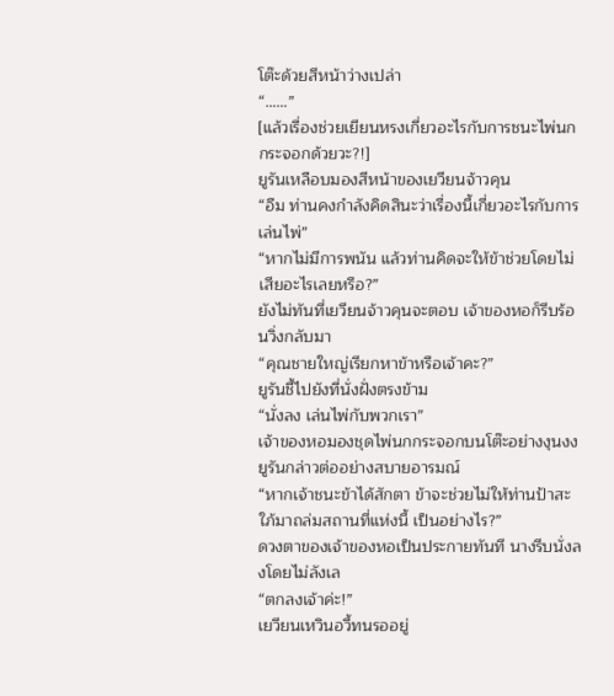โต๊ะด้วยสีหน้าว่างเปล่า
“……”
[แล้วเรื่องช่วยเยียนหรงเกี่ยวอะไรกับการชนะไพ่นกกระจอกด้วยวะ?!]
ยูรันเหลือบมองสีหน้าของเยวียนจ้าวคุน
“อืม ท่านคงกำลังคิดสินะว่าเรื่องนี้เกี่ยวอะไรกับการเล่นไพ่”
“หากไม่มีการพนัน แล้วท่านคิดจะให้ข้าช่วยโดยไม่เสียอะไรเลยหรือ?”
ยังไม่ทันที่เยวียนจ้าวคุนจะตอบ เจ้าของหอก็รีบร้อนวิ่งกลับมา
“คุณชายใหญ่เรียกหาข้าหรือเจ้าคะ?”
ยูรันชี้ไปยังที่นั่งฝั่งตรงข้าม
“นั่งลง เล่นไพ่กับพวกเรา”
เจ้าของหอมองชุดไพ่นกกระจอกบนโต๊ะอย่างงุนงง
ยูรันกล่าวต่ออย่างสบายอารมณ์
“หากเจ้าชนะข้าได้สักตา ข้าจะช่วยไม่ให้ท่านป้าสะใภ้มาถล่มสถานที่แห่งนี้ เป็นอย่างไร?”
ดวงตาของเจ้าของหอเป็นประกายทันที นางรีบนั่งลงโดยไม่ลังเล
“ตกลงเจ้าค่ะ!”
เยวียนเหวินอวี้ทนรออยู่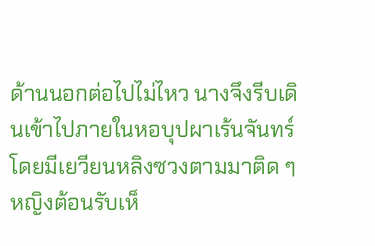ด้านนอกต่อไปไม่ไหว นางจึงรีบเดินเข้าไปภายในหอบุปผาเร้นจันทร์ โดยมีเยวียนหลิงซวงตามมาติด ๆ
หญิงต้อนรับเห็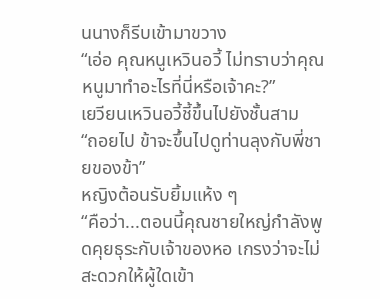นนางก็รีบเข้ามาขวาง
“เอ่อ คุณหนูเหวินอวี้ ไม่ทราบว่าคุณหนูมาทำอะไรที่นี่หรือเจ้าคะ?”
เยวียนเหวินอวี้ชี้ขึ้นไปยังชั้นสาม
“ถอยไป ข้าจะขึ้นไปดูท่านลุงกับพี่ชายของข้า”
หญิงต้อนรับยิ้มแห้ง ๆ
“คือว่า...ตอนนี้คุณชายใหญ่กำลังพูดคุยธุระกับเจ้าของหอ เกรงว่าจะไม่สะดวกให้ผู้ใดเข้า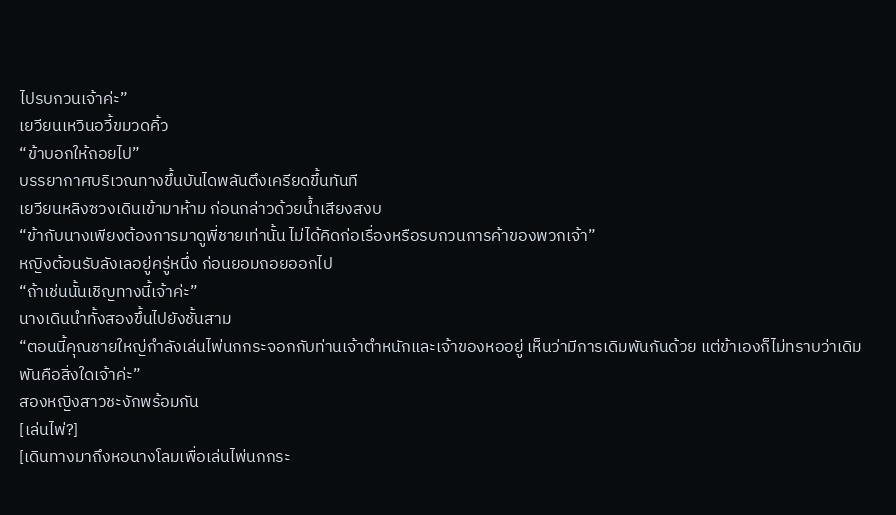ไปรบกวนเจ้าค่ะ”
เยวียนเหวินอวี้ขมวดคิ้ว
“ข้าบอกให้ถอยไป”
บรรยากาศบริเวณทางขึ้นบันไดพลันตึงเครียดขึ้นทันที
เยวียนหลิงซวงเดินเข้ามาห้าม ก่อนกล่าวด้วยน้ำเสียงสงบ
“ข้ากับนางเพียงต้องการมาดูพี่ชายเท่านั้น ไม่ได้คิดก่อเรื่องหรือรบกวนการค้าของพวกเจ้า”
หญิงต้อนรับลังเลอยู่ครู่หนึ่ง ก่อนยอมถอยออกไป
“ถ้าเช่นนั้นเชิญทางนี้เจ้าค่ะ”
นางเดินนำทั้งสองขึ้นไปยังชั้นสาม
“ตอนนี้คุณชายใหญ่กำลังเล่นไพ่นกกระจอกกับท่านเจ้าตำหนักและเจ้าของหออยู่ เห็นว่ามีการเดิมพันกันด้วย แต่ข้าเองก็ไม่ทราบว่าเดิมพันคือสิ่งใดเจ้าค่ะ”
สองหญิงสาวชะงักพร้อมกัน
[เล่นไพ่?]
[เดินทางมาถึงหอนางโลมเพื่อเล่นไพ่นกกระ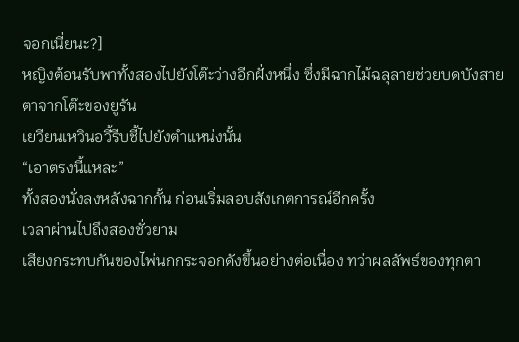จอกเนี่ยนะ?]
หญิงต้อนรับพาทั้งสองไปยังโต๊ะว่างอีกฝั่งหนึ่ง ซึ่งมีฉากไม้ฉลุลายช่วยบดบังสายตาจากโต๊ะของยูรัน
เยวียนเหวินอวี้รีบชี้ไปยังตำแหน่งนั้น
“เอาตรงนี้แหละ”
ทั้งสองนั่งลงหลังฉากกั้น ก่อนเริ่มลอบสังเกตการณ์อีกครั้ง
เวลาผ่านไปถึงสองชั่วยาม
เสียงกระทบกันของไพ่นกกระจอกดังขึ้นอย่างต่อเนื่อง ทว่าผลลัพธ์ของทุกตา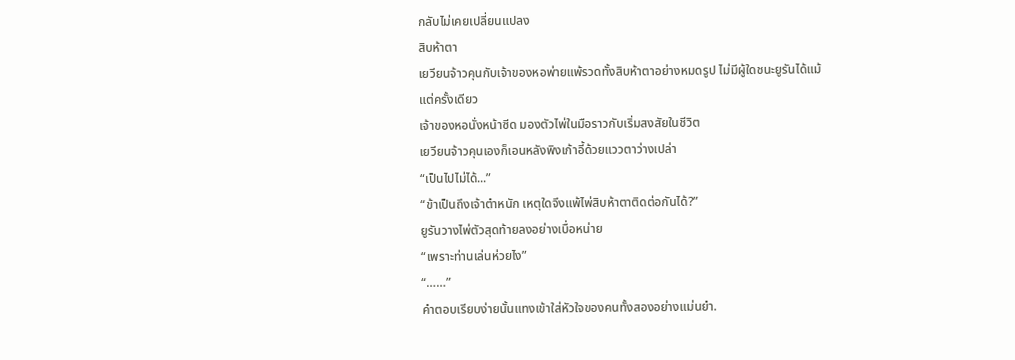กลับไม่เคยเปลี่ยนแปลง
สิบห้าตา
เยวียนจ้าวคุนกับเจ้าของหอพ่ายแพ้รวดทั้งสิบห้าตาอย่างหมดรูป ไม่มีผู้ใดชนะยูรันได้แม้แต่ครั้งเดียว
เจ้าของหอนั่งหน้าซีด มองตัวไพ่ในมือราวกับเริ่มสงสัยในชีวิต
เยวียนจ้าวคุนเองก็เอนหลังพิงเก้าอี้ด้วยแววตาว่างเปล่า
“เป็นไปไม่ได้...”
“ข้าเป็นถึงเจ้าตำหนัก เหตุใดจึงแพ้ไพ่สิบห้าตาติดต่อกันได้?”
ยูรันวางไพ่ตัวสุดท้ายลงอย่างเบื่อหน่าย
“เพราะท่านเล่นห่วยไง”
“……”
คำตอบเรียบง่ายนั้นแทงเข้าใส่หัวใจของคนทั้งสองอย่างแม่นยำ.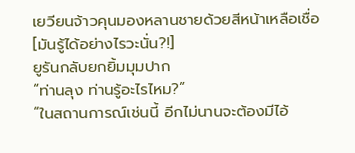เยวียนจ้าวคุนมองหลานชายด้วยสีหน้าเหลือเชื่อ
[มันรู้ได้อย่างไรวะนั่น?!]
ยูรันกลับยกยิ้มมุมปาก
“ท่านลุง ท่านรู้อะไรไหม?”
“ในสถานการณ์เช่นนี้ อีกไม่นานจะต้องมีไอ้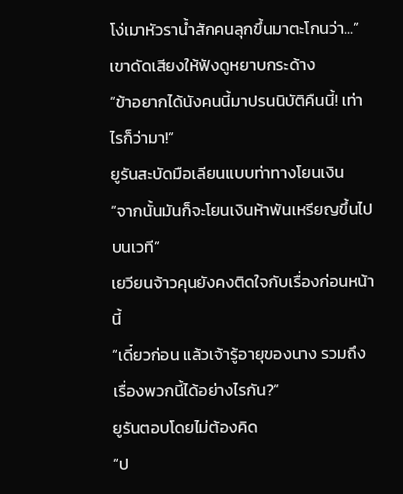โง่เมาหัวราน้ำสักคนลุกขึ้นมาตะโกนว่า...”
เขาดัดเสียงให้ฟังดูหยาบกระด้าง
“ข้าอยากได้นังคนนี้มาปรนนิบัติคืนนี้! เท่าไรก็ว่ามา!”
ยูรันสะบัดมือเลียนแบบท่าทางโยนเงิน
“จากนั้นมันก็จะโยนเงินห้าพันเหรียญขึ้นไปบนเวที”
เยวียนจ้าวคุนยังคงติดใจกับเรื่องก่อนหน้านี้
“เดี๋ยวก่อน แล้วเจ้ารู้อายุของนาง รวมถึงเรื่องพวกนี้ได้อย่างไรกัน?”
ยูรันตอบโดยไม่ต้องคิด
“ป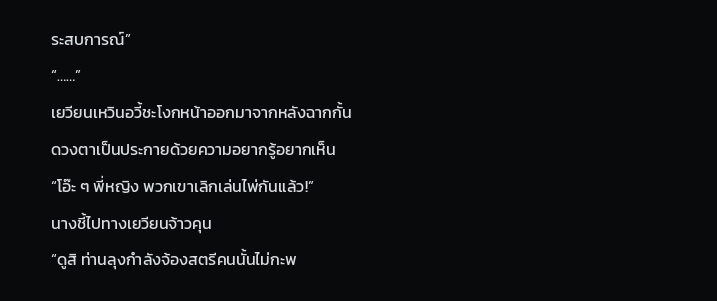ระสบการณ์”
“……”
เยวียนเหวินอวี้ชะโงกหน้าออกมาจากหลังฉากกั้น ดวงตาเป็นประกายด้วยความอยากรู้อยากเห็น
“โอ๊ะ ๆ พี่หญิง พวกเขาเลิกเล่นไพ่กันแล้ว!”
นางชี้ไปทางเยวียนจ้าวคุน
“ดูสิ ท่านลุงกำลังจ้องสตรีคนนั้นไม่กะพ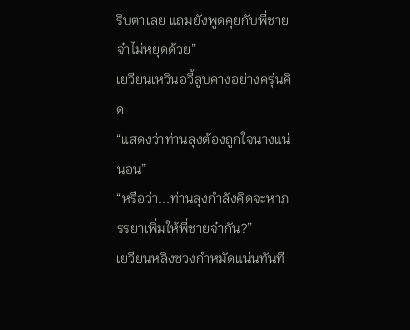ริบตาเลย แถมยังพูดคุยกับพี่ชายจ๋าไม่หยุดด้วย”
เยวียนเหวินอวี้ลูบคางอย่างครุ่นคิด
“แสดงว่าท่านลุงต้องถูกใจนางแน่นอน”
“หรือว่า...ท่านลุงกำลังคิดจะหาภรรยาเพิ่มให้พี่ชายจ๋ากัน?”
เยวียนหลิงซวงกำหมัดแน่นทันที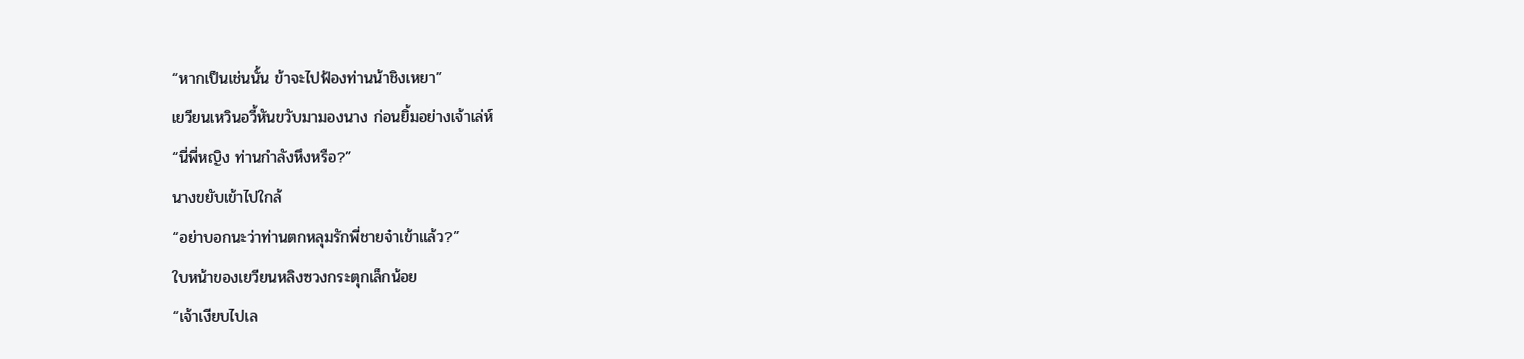“หากเป็นเช่นนั้น ข้าจะไปฟ้องท่านน้าชิงเหยา”
เยวียนเหวินอวี้หันขวับมามองนาง ก่อนยิ้มอย่างเจ้าเล่ห์
“นี่พี่หญิง ท่านกำลังหึงหรือ?”
นางขยับเข้าไปใกล้
“อย่าบอกนะว่าท่านตกหลุมรักพี่ชายจ๋าเข้าแล้ว?”
ใบหน้าของเยวียนหลิงซวงกระตุกเล็กน้อย
“เจ้าเงียบไปเล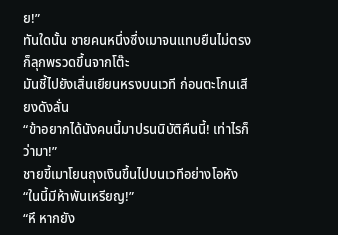ย!”
ทันใดนั้น ชายคนหนึ่งซึ่งเมาจนแทบยืนไม่ตรงก็ลุกพรวดขึ้นจากโต๊ะ
มันชี้ไปยังเสิ่นเยียนหรงบนเวที ก่อนตะโกนเสียงดังลั่น
“ข้าอยากได้นังคนนี้มาปรนนิบัติคืนนี้! เท่าไรก็ว่ามา!”
ชายขี้เมาโยนถุงเงินขึ้นไปบนเวทีอย่างโอหัง
“ในนี้มีห้าพันเหรียญ!”
“หึ หากยัง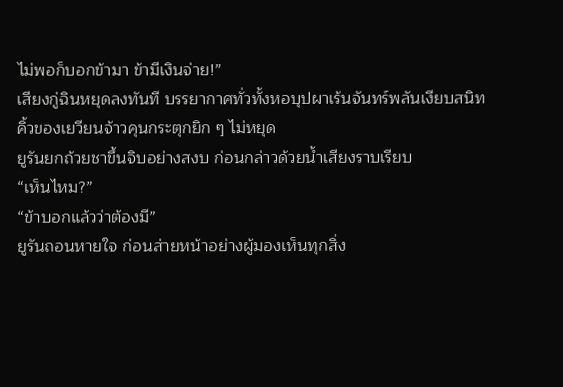ไม่พอก็บอกข้ามา ข้ามีเงินจ่าย!”
เสียงกู่ฉินหยุดลงทันที บรรยากาศทั่วทั้งหอบุปผาเร้นจันทร์พลันเงียบสนิท
คิ้วของเยวียนจ้าวคุนกระตุกยิก ๆ ไม่หยุด
ยูรันยกถ้วยชาขึ้นจิบอย่างสงบ ก่อนกล่าวด้วยน้ำเสียงราบเรียบ
“เห็นไหม?”
“ข้าบอกแล้วว่าต้องมี”
ยูรันถอนหายใจ ก่อนส่ายหน้าอย่างผู้มองเห็นทุกสิ่ง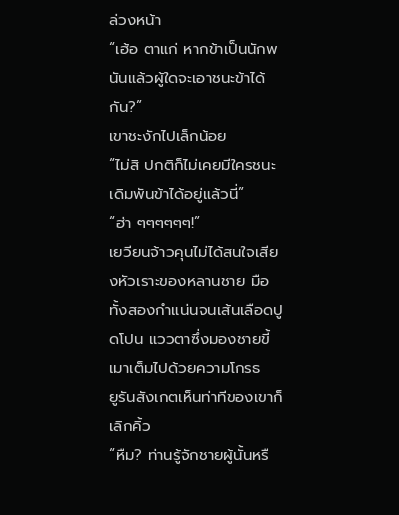ล่วงหน้า
“เฮ้อ ตาแก่ หากข้าเป็นนักพนันแล้วผู้ใดจะเอาชนะข้าได้กัน?”
เขาชะงักไปเล็กน้อย
“ไม่สิ ปกติก็ไม่เคยมีใครชนะเดิมพันข้าได้อยู่แล้วนี่”
“ฮ่า ๆๆๆๆๆๆ!”
เยวียนจ้าวคุนไม่ได้สนใจเสียงหัวเราะของหลานชาย มือทั้งสองกำแน่นจนเส้นเลือดปูดโปน แววตาซึ่งมองชายขี้เมาเต็มไปด้วยความโกรธ
ยูรันสังเกตเห็นท่าทีของเขาก็เลิกคิ้ว
“หืม? ท่านรู้จักชายผู้นั้นหรื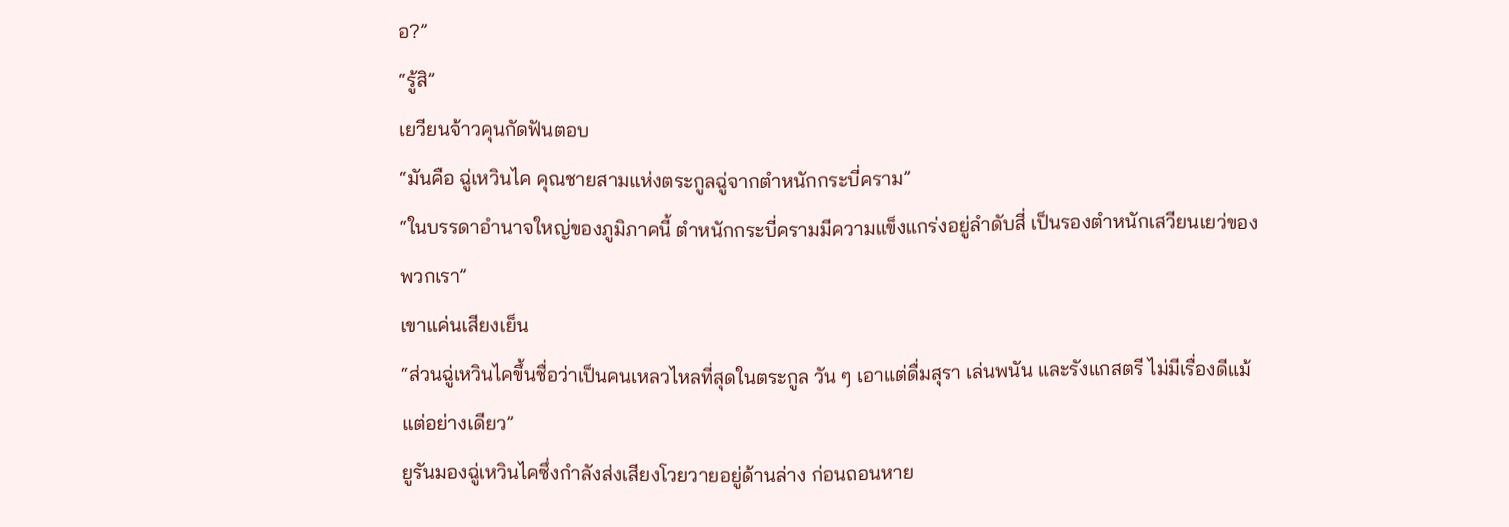อ?”
“รู้สิ”
เยวียนจ้าวคุนกัดฟันตอบ
“มันคือ ฉู่เหวินไค คุณชายสามแห่งตระกูลฉู่จากตำหนักกระบี่คราม”
“ในบรรดาอำนาจใหญ่ของภูมิภาคนี้ ตำหนักกระบี่ครามมีความแข็งแกร่งอยู่ลำดับสี่ เป็นรองตำหนักเสวียนเยว่ของพวกเรา”
เขาแค่นเสียงเย็น
“ส่วนฉู่เหวินไคขึ้นชื่อว่าเป็นคนเหลวไหลที่สุดในตระกูล วัน ๆ เอาแต่ดื่มสุรา เล่นพนัน และรังแกสตรี ไม่มีเรื่องดีแม้แต่อย่างเดียว”
ยูรันมองฉู่เหวินไคซึ่งกำลังส่งเสียงโวยวายอยู่ด้านล่าง ก่อนถอนหาย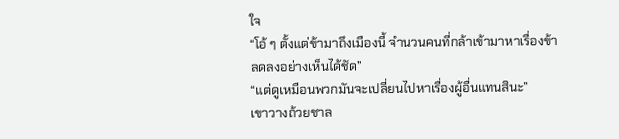ใจ
“โอ้ ๆ ตั้งแต่ข้ามาถึงเมืองนี้ จำนวนคนที่กล้าเข้ามาหาเรื่องข้าลดลงอย่างเห็นได้ชัด”
“แต่ดูเหมือนพวกมันจะเปลี่ยนไปหาเรื่องผู้อื่นแทนสินะ”
เขาวางถ้วยชาล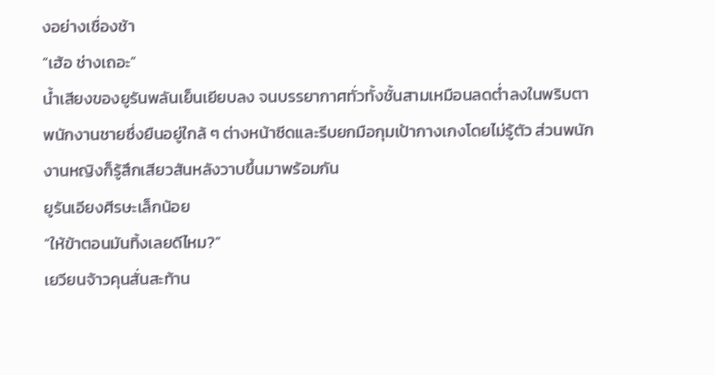งอย่างเชื่องช้า
“เฮ้อ ช่างเถอะ”
น้ำเสียงของยูรันพลันเย็นเยียบลง จนบรรยากาศทั่วทั้งชั้นสามเหมือนลดต่ำลงในพริบตา
พนักงานชายซึ่งยืนอยู่ใกล้ ๆ ต่างหน้าซีดและรีบยกมือกุมเป้ากางเกงโดยไม่รู้ตัว ส่วนพนักงานหญิงก็รู้สึกเสียวสันหลังวาบขึ้นมาพร้อมกัน
ยูรันเอียงศีรษะเล็กน้อย
“ให้ข้าตอนมันทิ้งเลยดีไหม?”
เยวียนจ้าวคุนสั่นสะท้าน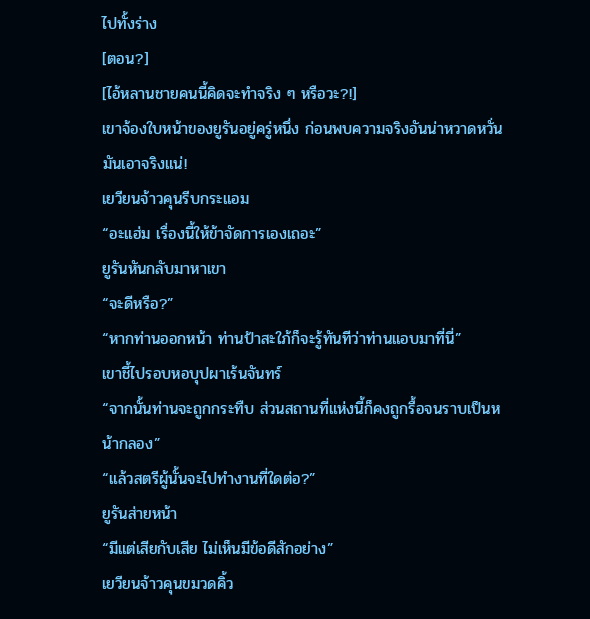ไปทั้งร่าง
[ตอน?]
[ไอ้หลานชายคนนี้คิดจะทำจริง ๆ หรือวะ?!]
เขาจ้องใบหน้าของยูรันอยู่ครู่หนึ่ง ก่อนพบความจริงอันน่าหวาดหวั่น
มันเอาจริงแน่!
เยวียนจ้าวคุนรีบกระแอม
“อะแฮ่ม เรื่องนี้ให้ข้าจัดการเองเถอะ”
ยูรันหันกลับมาหาเขา
“จะดีหรือ?”
“หากท่านออกหน้า ท่านป้าสะใภ้ก็จะรู้ทันทีว่าท่านแอบมาที่นี่”
เขาชี้ไปรอบหอบุปผาเร้นจันทร์
“จากนั้นท่านจะถูกกระทืบ ส่วนสถานที่แห่งนี้ก็คงถูกรื้อจนราบเป็นหน้ากลอง”
“แล้วสตรีผู้นั้นจะไปทำงานที่ใดต่อ?”
ยูรันส่ายหน้า
“มีแต่เสียกับเสีย ไม่เห็นมีข้อดีสักอย่าง”
เยวียนจ้าวคุนขมวดคิ้ว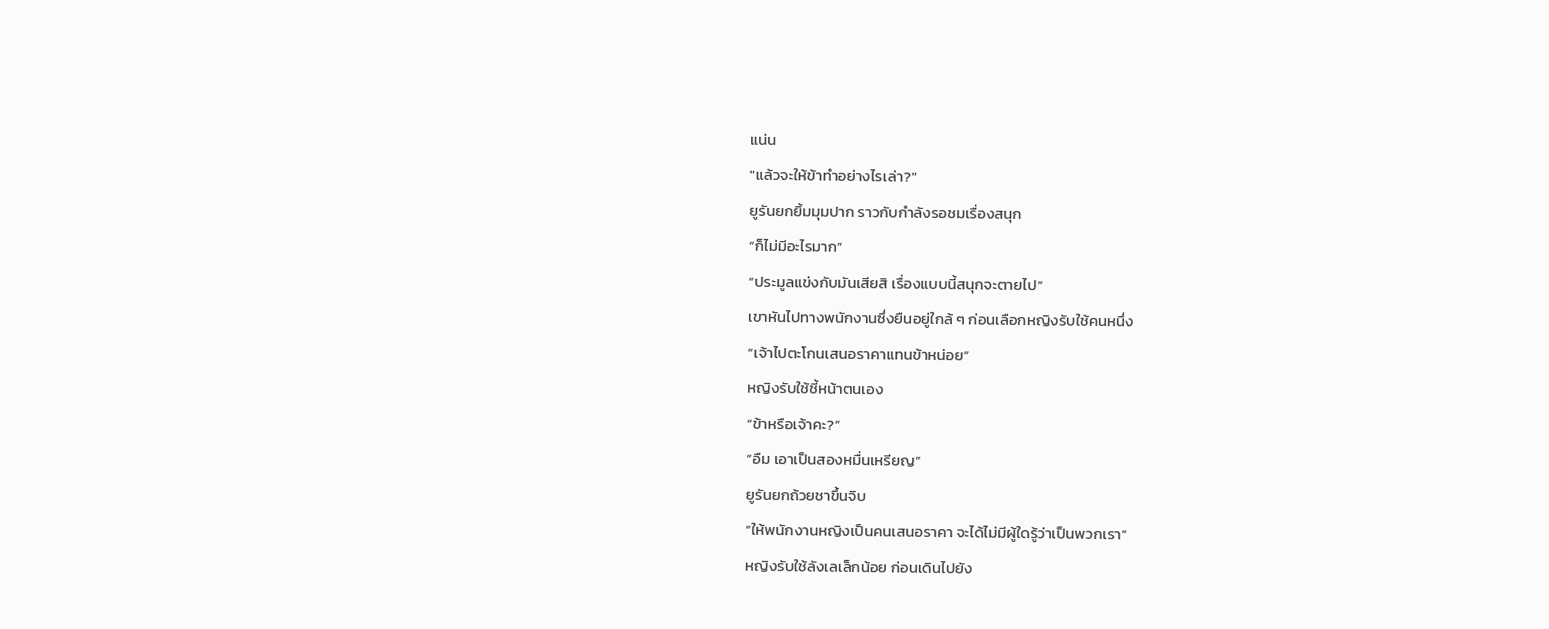แน่น
"แล้วจะให้ข้าทำอย่างไรเล่า?"
ยูรันยกยิ้มมุมปาก ราวกับกำลังรอชมเรื่องสนุก
“ก็ไม่มีอะไรมาก”
“ประมูลแข่งกับมันเสียสิ เรื่องแบบนี้สนุกจะตายไป”
เขาหันไปทางพนักงานซึ่งยืนอยู่ใกล้ ๆ ก่อนเลือกหญิงรับใช้คนหนึ่ง
“เจ้าไปตะโกนเสนอราคาแทนข้าหน่อย”
หญิงรับใช้ชี้หน้าตนเอง
“ข้าหรือเจ้าคะ?”
“อืม เอาเป็นสองหมื่นเหรียญ”
ยูรันยกถ้วยชาขึ้นจิบ
“ให้พนักงานหญิงเป็นคนเสนอราคา จะได้ไม่มีผู้ใดรู้ว่าเป็นพวกเรา”
หญิงรับใช้ลังเลเล็กน้อย ก่อนเดินไปยัง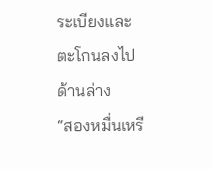ระเบียงและตะโกนลงไปด้านล่าง
“สองหมื่นเหรี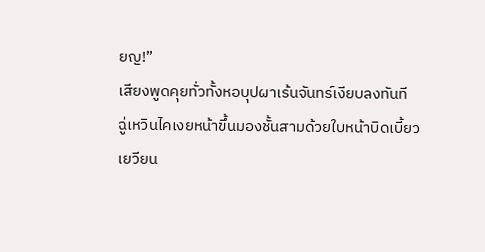ยญ!”
เสียงพูดคุยทั่วทั้งหอบุปผาเร้นจันทร์เงียบลงทันที
ฉู่เหวินไคเงยหน้าขึ้นมองชั้นสามด้วยใบหน้าบิดเบี้ยว
เยวียน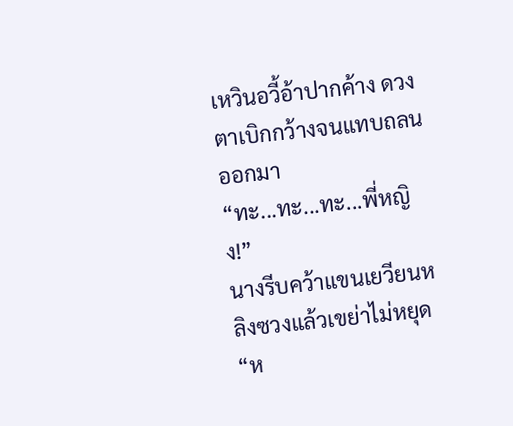เหวินอวี้อ้าปากค้าง ดวงตาเบิกกว้างจนแทบถลนออกมา
“ทะ...ทะ...ทะ...พี่หญิง!”
นางรีบคว้าแขนเยวียนหลิงซวงแล้วเขย่าไม่หยุด
“ห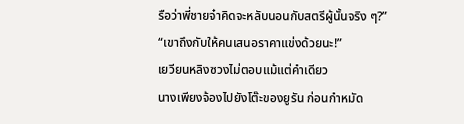รือว่าพี่ชายจ๋าคิดจะหลับนอนกับสตรีผู้นั้นจริง ๆ?”
“เขาถึงกับให้คนเสนอราคาแข่งด้วยนะ!”
เยวียนหลิงซวงไม่ตอบแม้แต่คำเดียว
นางเพียงจ้องไปยังโต๊ะของยูรัน ก่อนกำหมัด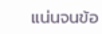แน่นจนข้อ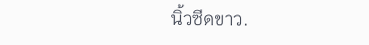นิ้วซีดขาว.